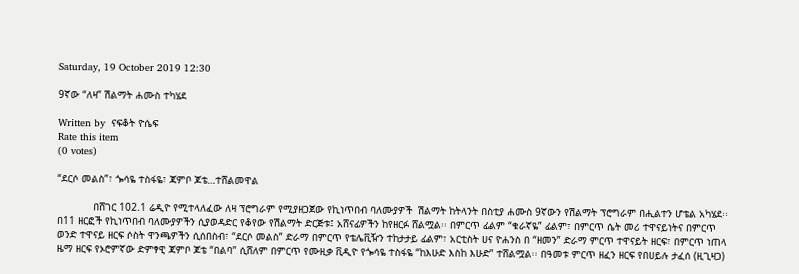Saturday, 19 October 2019 12:30

9ኛው “ለዛ” ሽልማት ሐሙስ ተካሄደ

Written by  ናፍቆት ዮሴፍ
Rate this item
(0 votes)

“ደርሶ መልስ”፣ ጐሳዬ ተስፋዬ፣ ጃምቦ ጆቴ…ተሸልመዋል

            በሸገር 102.1 ሬዲዮ የሚተላለፈው ለዛ ፕሮግራም የሚያዘጋጀው የኪነጥበብ ባለሙያዎች  ሽልማት ከትላንት በስቲያ ሐሙስ 9ኛውን የሽልማት ፕሮግራም በሒልተን ሆቴል አካሄደ፡፡
በ11 ዘርፎች የኪነጥበብ ባለሙያዎችን ሲያወዳድር የቆየው የሽልማት ድርጅቱ፤ አሸናፊዎችን ከየዘርፉ ሸልሟል፡፡ በምርጥ ፊልም “ቁራኛዬ” ፊልም፣ በምርጥ ሴት መሪ ተዋናይነትና በምርጥ ወንድ ተዋናይ ዘርፍ ሶስት ዋንጫዎችን ሲሰበስብ፣ “ደርሶ መልስ” ድራማ በምርጥ የቴሌቪዥን ተከታታይ ፊልም፣ አርቲስት ሀና ዮሐንስ በ “ዘመን” ድራማ ምርጥ ተዋናይት ዘርፍ፣ በምርጥ ነጠላ ዜማ ዘርፍ የኦሮምኛው ድምፃዊ ጃምቦ ጆቴ “በልባ” ሲሸለም በምርጥ የሙዚቃ ቪዲዮ የጐሳዬ ተስፋዬ “ከእሁድ እስከ እሁድ” ተሸልሟል፡፡ በዓመቱ ምርጥ ዘፈን ዘርፍ የበሀይሉ ታፈሰ (ዚጊዛጋ)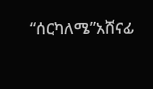“ሰርካለሜ”አሸናፊ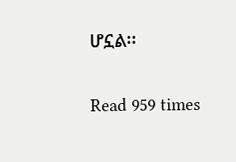ሆኗል፡፡

Read 959 times